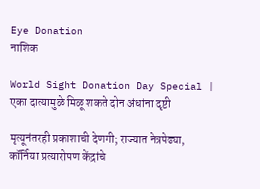Eye Donation
नाशिक

World Sight Donation Day Special | एका दात्यामुळे मिळू शकते दोन अंधांना दृष्टी

मृत्यूनंतरही प्रकाशाची देणगी; राज्यात नेत्रपेढ्या, कॉर्निया प्रत्यारोपण केंद्रांचे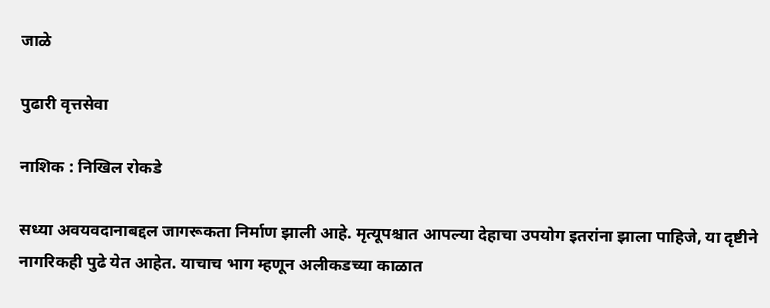जाळे

पुढारी वृत्तसेवा

नाशिक : निखिल रोकडे

सध्या अवयवदानाबद्दल जागरूकता निर्माण झाली आहे. मृत्यूपश्चात आपल्या देहाचा उपयोग इतरांना झाला पाहिजे, या दृष्टीने नागरिकही पुढे येत आहेत. याचाच भाग म्हणून अलीकडच्या काळात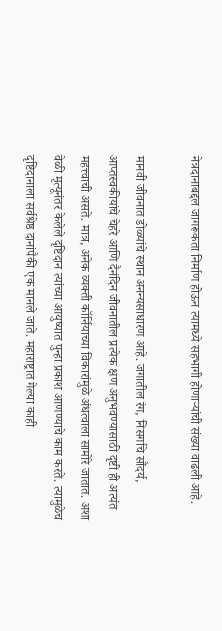नेत्रदानाबद्दल जागरूकता निर्माण होऊन त्यामध्ये सहभागी होणाऱ्यांची संख्या वाढली आहे.

मानवी जीवनात डोळ्यांचे स्थान अनन्यसाधारण आहे. जगातील रंग, निसर्गाचे सौंदर्य, आप्तस्वकीयांचे चेहरे आणि दैनंदिन जीवनातील प्रत्येक क्षण अनुभवण्यासाठी दृष्टी ही अत्यंत महत्त्वाची असते. मात्र, अनेक व्यक्ती कॉर्नियाच्या विकारांमुळे अंधत्वाला सामोरे जातात. अशा वेळी मृत्यूनंतर केलेले दृष्टिदान त्यांच्या आयुष्यात पुन्हा प्रकाश आणण्याचे काम करते. त्यामुळेच दृष्टिदानाला सर्वश्रेष्ठ दानांपैकी एक मानले जाते. महाराष्ट्रात गेल्या काही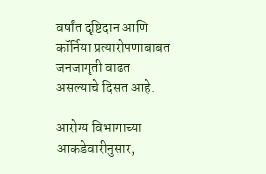वर्षांत दृष्टिदान आणि कॉर्निया प्रत्यारोपणाबाबत जनजागृती वाढत असल्याचे दिसत आहे.

आरोग्य विभागाच्या आकडेवारीनुसार,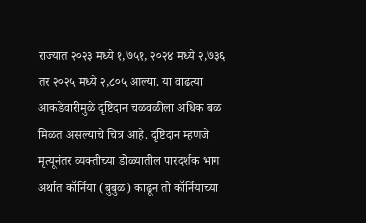राज्यात २०२३ मध्ये १,७५१, २०२४ मध्ये २,७३६ तर २०२५ मध्ये २,८०५ आल्या. या वाढत्या आकडेवारीमुळे दृष्टिदान चळवळीला अधिक बळ मिळत असल्याचे चित्र आहे. दृष्टिदान म्हणजे मृत्यूनंतर व्यक्तीच्या डोळ्यातील पारदर्शक भाग अर्थात कॉर्निया (बुबुळ) काढून तो कॉर्नियाच्या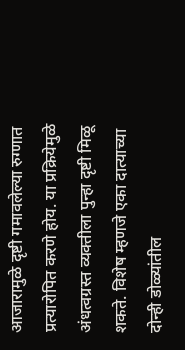आजारामुळे दृष्टी गमावलेल्या रुग्णात प्रत्यारोपित करणे होय. या प्रक्रियेमुळे अंधत्वग्रस्त व्यक्तीला पुन्हा दृष्टी मिळू शकते. विशेष म्हणजे एका दात्याच्या दोन्ही डोळ्यांतील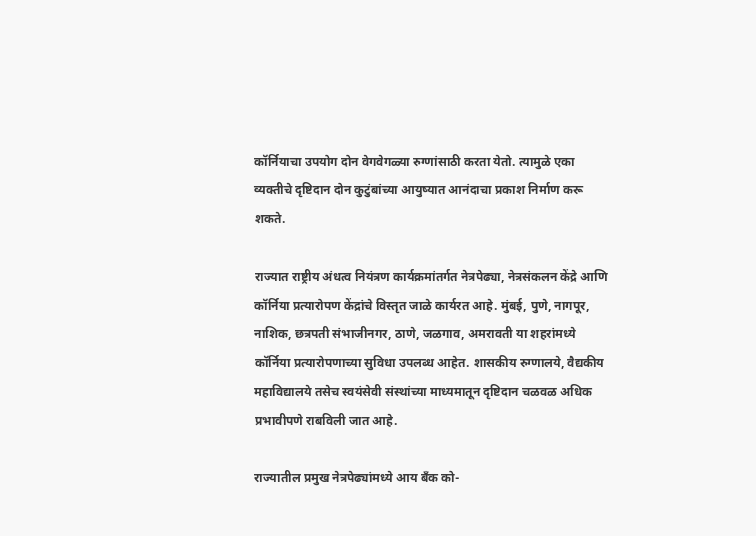कॉर्नियाचा उपयोग दोन वेगवेगळ्या रुग्णांसाठी करता येतो. त्यामुळे एका व्यक्तीचे दृष्टिदान दोन कुटुंबांच्या आयुष्यात आनंदाचा प्रकाश निर्माण करू शकते.

राज्यात राष्ट्रीय अंधत्व नियंत्रण कार्यक्रमांतर्गत नेत्रपेढ्या, नेत्रसंकलन केंद्रे आणि कॉर्निया प्रत्यारोपण केंद्रांचे विस्तृत जाळे कार्यरत आहे. मुंबई, पुणे, नागपूर, नाशिक, छत्रपती संभाजीनगर, ठाणे, जळगाव, अमरावती या शहरांमध्ये कॉर्निया प्रत्यारोपणाच्या सुविधा उपलब्ध आहेत. शासकीय रुग्णालये, वैद्यकीय महाविद्यालये तसेच स्वयंसेवी संस्थांच्या माध्यमातून दृष्टिदान चळवळ अधिक प्रभावीपणे राबविली जात आहे.

राज्यातील प्रमुख नेत्रपेढ्यांमध्ये आय बँक को-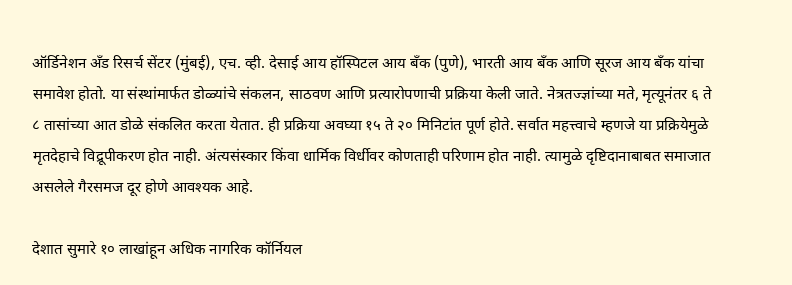ऑर्डिनेशन अँड रिसर्च सेंटर (मुंबई), एच. व्ही. देसाई आय हॉस्पिटल आय बँक (पुणे), भारती आय बँक आणि सूरज आय बँक यांचा समावेश होतो. या संस्थांमार्फत डोळ्यांचे संकलन, साठवण आणि प्रत्यारोपणाची प्रक्रिया केली जाते. नेत्रतज्ज्ञांच्या मते, मृत्यूनंतर ६ ते ८ तासांच्या आत डोळे संकलित करता येतात. ही प्रक्रिया अवघ्या १५ ते २० मिनिटांत पूर्ण होते. सर्वात महत्त्वाचे म्हणजे या प्रक्रियेमुळे मृतदेहाचे विद्रूपीकरण होत नाही. अंत्यसंस्कार किंवा धार्मिक विर्धीवर कोणताही परिणाम होत नाही. त्यामुळे दृष्टिदानाबाबत समाजात असलेले गैरसमज दूर होणे आवश्यक आहे.

देशात सुमारे १० लाखांहून अधिक नागरिक कॉर्नियल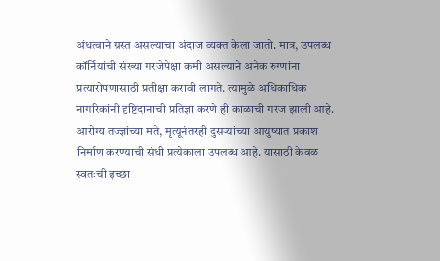अंधत्वाने ग्रस्त असल्याचा अंदाज व्यक्त केला जातो. मात्र, उपलब्ध कॉर्नियांची संख्या गरजेपेक्षा कमी असल्याने अनेक रुग्णांना प्रत्यारोपणासाठी प्रतीक्षा करावी लागते. त्यामुळे अधिकाधिक नागरिकांनी दृष्टिदानाची प्रतिज्ञा करणे ही काळाची गरज झाली आहे. आरोग्य तज्ज्ञांच्या मते, मृत्यूनंतरही दुसऱ्यांच्या आयुष्यात प्रकाश निर्माण करण्याची संधी प्रत्येकाला उपलब्ध आहे. यासाठी केवळ स्वतःची इच्छा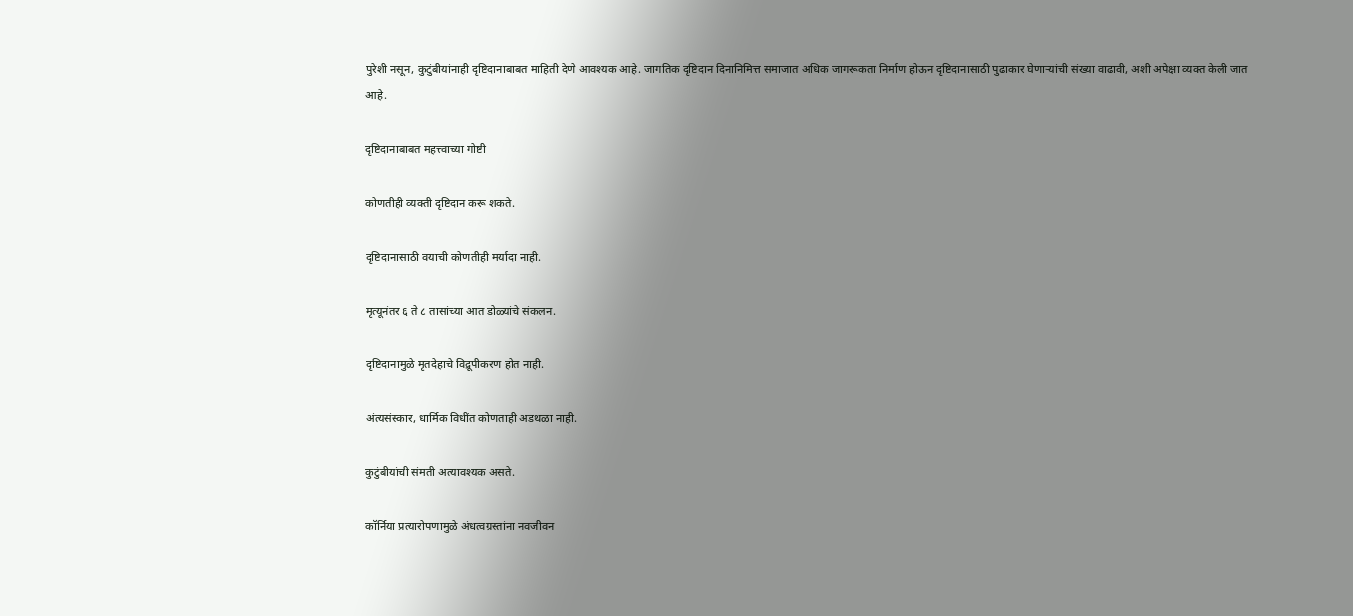पुरेशी नसून, कुटुंबीयांनाही दृष्टिदानाबाबत माहिती देणे आवश्यक आहे. जागतिक दृष्टिदान दिनानिमित्त समाजात अधिक जागरूकता निर्माण होऊन दृष्टिदानासाठी पुढाकार घेणाऱ्यांची संख्या वाढावी, अशी अपेक्षा व्यक्त केली जात आहे.

दृष्टिदानाबाबत महत्त्वाच्या गोष्टी

कोणतीही व्यक्ती दृष्टिदान करू शकते.

दृष्टिदानासाठी वयाची कोणतीही मर्यादा नाही.

मृत्यूनंतर ६ ते ८ तासांच्या आत डोळ्यांचे संकलन.

दृष्टिदानामुळे मृतदेहाचे विद्रूपीकरण होत नाही.

अंत्यसंस्कार, धार्मिक विधींत कोणताही अडथळा नाही.

कुटुंबीयांची संमती अत्यावश्यक असते.

कॉर्निया प्रत्यारोपणामुळे अंधत्वग्रस्तांना नवजीवन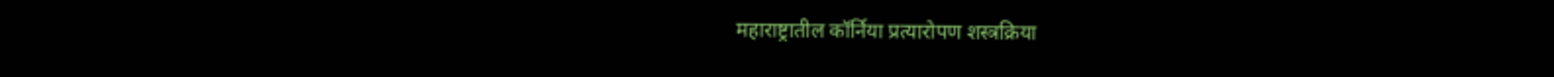महाराष्ट्रातील कॉर्निया प्रत्यारोपण शस्त्रक्रिया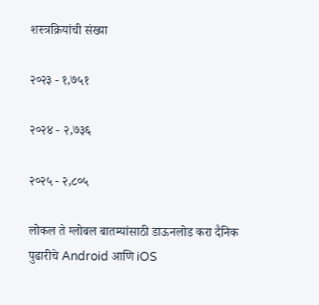शस्त्रक्रियांची संख्या

२०२३ - १,७५१

२०२४ - २,७३६

२०२५ - २,८०५

लोकल ते ग्लोबल बातम्यांसाठी डाऊनलोड करा दैनिक पुढारीचे Android आणि iOS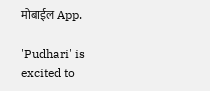मोबाईल App.

'Pudhari' is excited to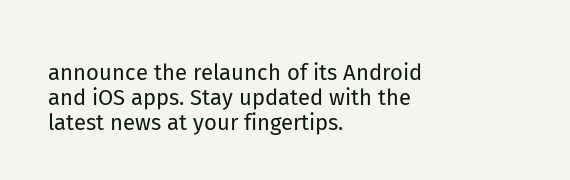announce the relaunch of its Android and iOS apps. Stay updated with the latest news at your fingertips.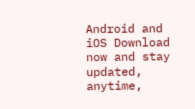Android and iOS Download now and stay updated, anytime,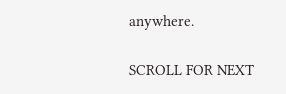anywhere.

SCROLL FOR NEXT